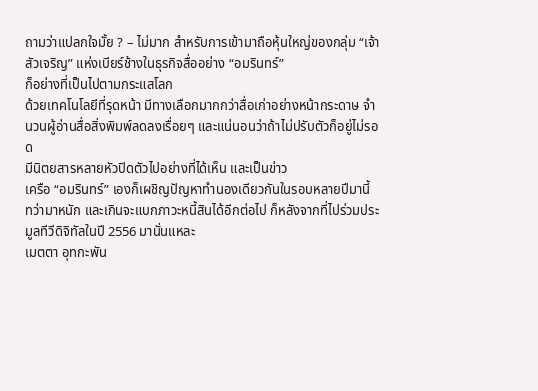ถามว่าแปลกใจมั้ย ? – ไม่มาก สำหรับการเข้ามาถือหุ้นใหญ่ของกลุ่ม “เจ้าสัวเจริญ” แห่งเบียร์ช้างในธุรกิจสื่ออย่าง “อมรินทร์”
ก็อย่างที่เป็นไปตามกระแสโลก
ด้วยเทคโนโลยีที่รุดหน้า มีทางเลือกมากกว่าสื่อเก่าอย่างหน้ากระดาษ จำนวนผู้อ่านสื่อสิ่งพิมพ์ลดลงเรื่อยๆ และแน่นอนว่าถ้าไม่ปรับตัวก็อยู่ไม่รอด
มีนิตยสารหลายหัวปิดตัวไปอย่างที่ได้เห็น และเป็นข่าว
เครือ “อมรินทร์” เองก็เผชิญปัญหาทำนองเดียวกันในรอบหลายปีมานี้
ทว่ามาหนัก และเกินจะแบกภาวะหนี้สินได้อีกต่อไป ก็หลังจากที่ไปร่วมประมูลทีวีดิจิทัลในปี 2556 มานั่นแหละ
เมตตา อุทกะพัน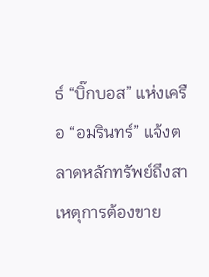ธ์ “บิ๊กบอส” แห่งเครือ “อมรินทร์” แจ้งตลาดหลักทรัพย์ถึงสาเหตุการต้องขาย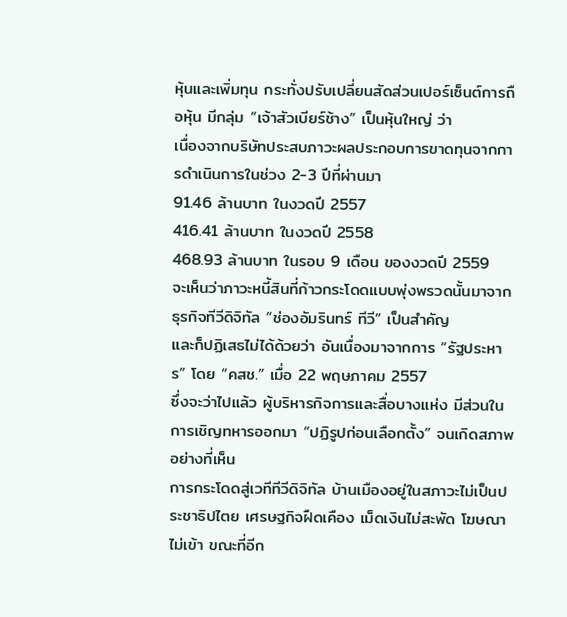หุ้นและเพิ่มทุน กระทั่งปรับเปลี่ยนสัดส่วนเปอร์เซ็นต์การถือหุ้น มีกลุ่ม “เจ้าสัวเบียร์ช้าง” เป็นหุ้นใหญ่ ว่า
เนื่องจากบริษัทประสบภาวะผลประกอบการขาดทุนจากการดำเนินการในช่วง 2-3 ปีที่ผ่านมา
91.46 ล้านบาท ในงวดปี 2557
416.41 ล้านบาท ในงวดปี 2558
468.93 ล้านบาท ในรอบ 9 เดือน ของงวดปี 2559
จะเห็นว่าภาวะหนี้สินที่ก้าวกระโดดแบบพุ่งพรวดนั้นมาจากธุรกิจทีวีดิจิทัล “ช่องอัมรินทร์ ทีวี” เป็นสำคัญ
และก็ปฏิเสธไม่ได้ด้วยว่า อันเนื่องมาจากการ “รัฐประหาร” โดย “คสช.” เมื่อ 22 พฤษภาคม 2557
ซึ่งจะว่าไปแล้ว ผู้บริหารกิจการและสื่อบางแห่ง มีส่วนในการเชิญทหารออกมา “ปฏิรูปก่อนเลือกตั้ง” จนเกิดสภาพอย่างที่เห็น
การกระโดดสู่เวทีทีวีดิจิทัล บ้านเมืองอยู่ในสภาวะไม่เป็นประชาธิปไตย เศรษฐกิจฝืดเคือง เม็ดเงินไม่สะพัด โฆษณาไม่เข้า ขณะที่อีก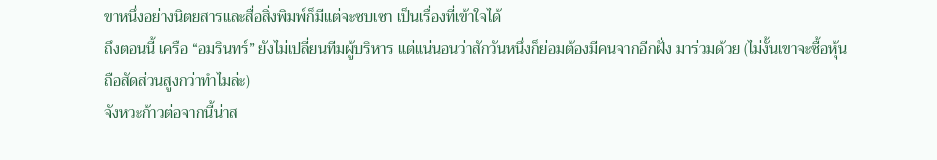ขาหนึ่งอย่างนิตยสารและสื่อสิ่งพิมพ์ก็มีแต่จะซบเซา เป็นเรื่องที่เข้าใจได้
ถึงตอนนี้ เครือ “อมรินทร์” ยังไม่เปลี่ยนทีมผู้บริหาร แต่แน่นอนว่าสักวันหนึ่งก็ย่อมต้องมีคนจากอีกฝั่ง มาร่วมด้วย (ไม่งั้นเขาจะซื้อหุ้น ถือสัดส่วนสูงกว่าทำไมล่ะ)
จังหวะก้าวต่อจากนี้น่าส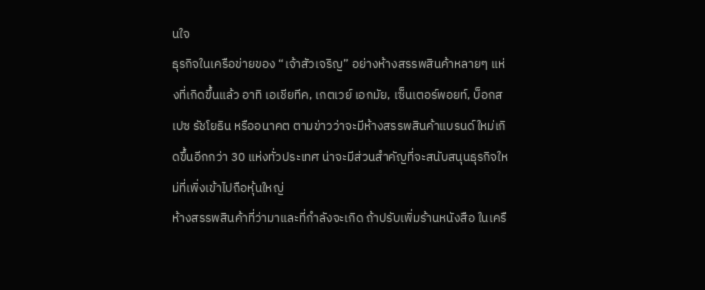นใจ
ธุรกิจในเครือข่ายของ “เจ้าสัวเจริญ” อย่างห้างสรรพสินค้าหลายๆ แห่งที่เกิดขึ้นแล้ว อาทิ เอเชียทีค, เกตเวย์ เอกมัย, เซ็นเตอร์พอยท์, บ็อกสเปซ รัชโยธิน หรืออนาคต ตามข่าวว่าจะมีห้างสรรพสินค้าแบรนด์ใหม่เกิดขึ้นอีกกว่า 30 แห่งทั่วประเทศ น่าจะมีส่วนสำคัญที่จะสนับสนุนธุรกิจใหม่ที่เพิ่งเข้าไปถือหุ้นใหญ่
ห้างสรรพสินค้าที่ว่ามาและที่กำลังจะเกิด ถ้าปรับเพิ่มร้านหนังสือ ในเครื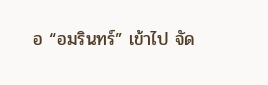อ “อมรินทร์” เข้าไป จัด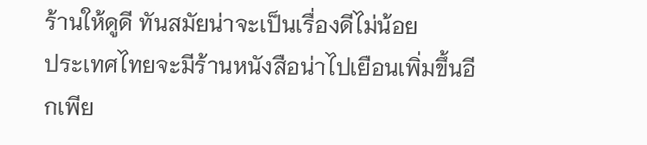ร้านให้ดูดี ทันสมัยน่าจะเป็นเรื่องดีไม่น้อย
ประเทศไทยจะมีร้านหนังสือน่าไปเยือนเพิ่มขึ้นอีกเพีย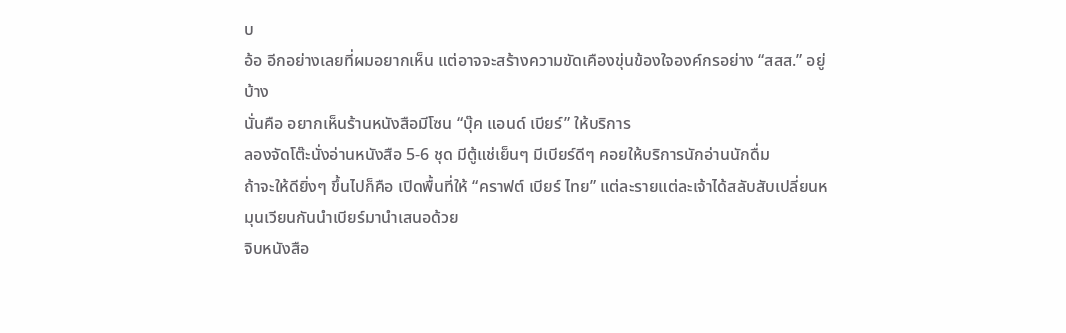บ
อ้อ อีกอย่างเลยที่ผมอยากเห็น แต่อาจจะสร้างความขัดเคืองขุ่นข้องใจองค์กรอย่าง “สสส.” อยู่บ้าง
นั่นคือ อยากเห็นร้านหนังสือมีโซน “บุ๊ค แอนด์ เบียร์” ให้บริการ
ลองจัดโต๊ะนั่งอ่านหนังสือ 5-6 ชุด มีตู้แช่เย็นๆ มีเบียร์ดีๆ คอยให้บริการนักอ่านนักดื่ม
ถ้าจะให้ดียิ่งๆ ขึ้นไปก็คือ เปิดพื้นที่ให้ “คราฟต์ เบียร์ ไทย” แต่ละรายแต่ละเจ้าได้สลับสับเปลี่ยนหมุนเวียนกันนำเบียร์มานำเสนอด้วย
จิบหนังสือ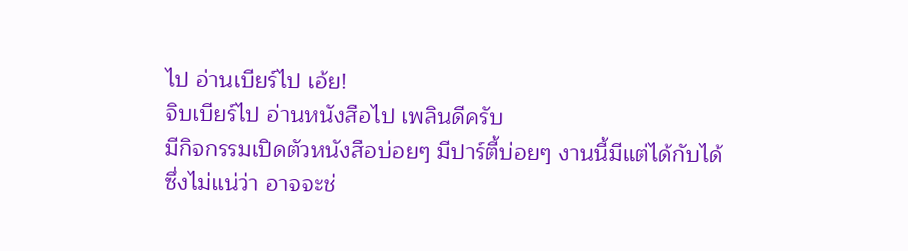ไป อ่านเบียร์ไป เอ้ย!
จิบเบียร์ไป อ่านหนังสือไป เพลินดีครับ
มีกิจกรรมเปิดตัวหนังสือบ่อยๆ มีปาร์ตี้บ่อยๆ งานนี้มีแต่ได้กับได้
ซึ่งไม่แน่ว่า อาจจะช่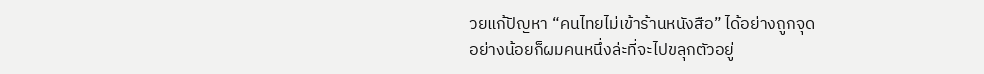วยแก้ปัญหา “คนไทยไม่เข้าร้านหนังสือ” ได้อย่างถูกจุด
อย่างน้อยก็ผมคนหนึ่งล่ะที่จะไปขลุกตัวอยู่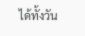ได้ทั้งวัน